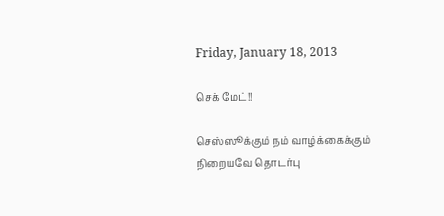Friday, January 18, 2013

செக் மேட்!!

செஸ்ஸூக்கும் நம் வாழ்க்கைக்கும் நிறையவே தொடர்பு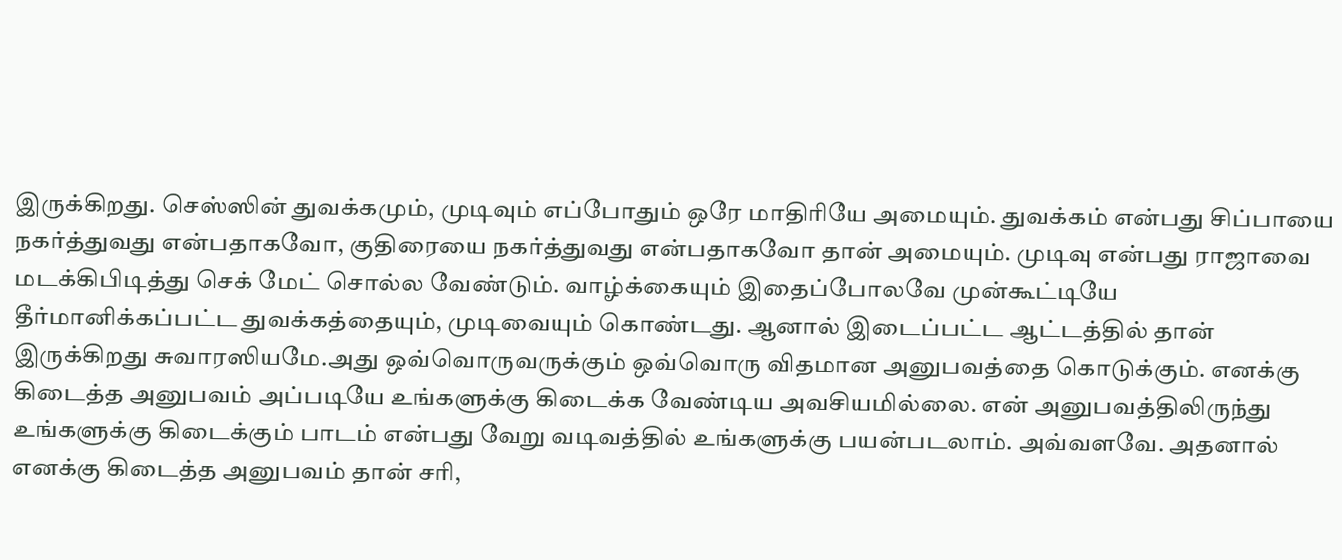இருக்கிறது. செஸ்ஸின் துவக்கமும், முடிவும் எப்போதும் ஒரே மாதிரியே அமையும். துவக்கம் என்பது சிப்பாயை நகர்த்துவது என்பதாகவோ, குதிரையை நகர்த்துவது என்பதாகவோ தான் அமையும். முடிவு என்பது ராஜாவை மடக்கிபிடித்து செக் மேட் சொல்ல வேண்டும். வாழ்க்கையும் இதைப்போலவே முன்கூட்டியே தீர்மானிக்கப்பட்ட துவக்கத்தையும், முடிவையும் கொண்டது. ஆனால் இடைப்பட்ட ஆட்டத்தில் தான் இருக்கிறது சுவாரஸியமே.அது ஒவ்வொருவருக்கும் ஒவ்வொரு விதமான அனுபவத்தை கொடுக்கும். எனக்கு கிடைத்த அனுபவம் அப்படியே உங்களுக்கு கிடைக்க வேண்டிய அவசியமில்லை. என் அனுபவத்திலிருந்து உங்களுக்கு கிடைக்கும் பாடம் என்பது வேறு வடிவத்தில் உங்களுக்கு பயன்படலாம். அவ்வளவே. அதனால் எனக்கு கிடைத்த அனுபவம் தான் சரி,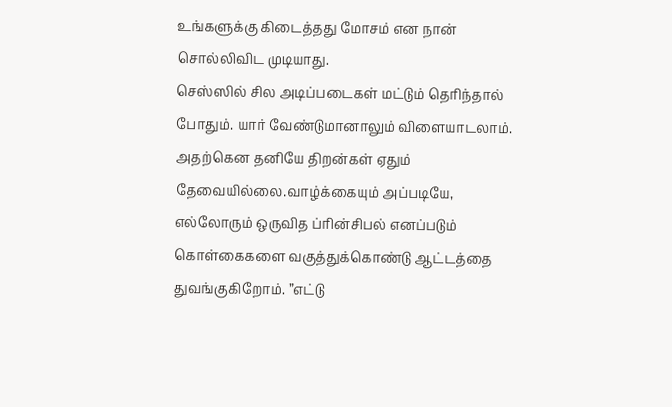உங்களுக்கு கிடைத்தது மோசம் என நான் சொல்லிவிட முடியாது.
செஸ்ஸில் சில அடிப்படைகள் மட்டும் தெரிந்தால் போதும். யார் வேண்டுமானாலும் விளையாடலாம். அதற்கென தனியே திறன்கள் ஏதும் தேவையில்லை.வாழ்க்கையும் அப்படியே, எல்லோரும் ஒருவித ப்ரின்சிபல் எனப்படும் கொள்கைகளை வகுத்துக்கொண்டு ஆட்டத்தை துவங்குகிறோம். ”எட்டு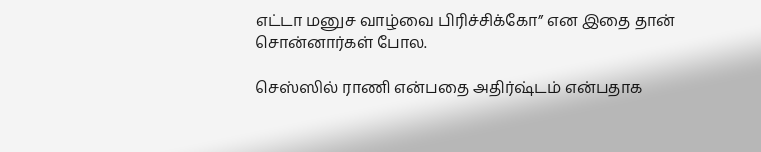எட்டா மனுச வாழ்வை பிரிச்சிக்கோ” என இதை தான் சொன்னார்கள் போல.

செஸ்ஸில் ராணி என்பதை அதிர்ஷ்டம் என்பதாக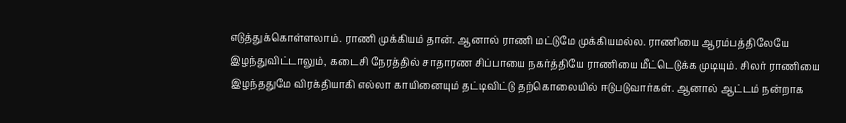எடுத்துக்கொள்ளலாம். ராணி முக்கியம் தான். ஆனால் ராணி மட்டுமே முக்கியமல்ல. ராணியை ஆரம்பத்திலேயே இழந்துவிட்டாலும், கடைசி நேரத்தில் சாதாரண சிப்பாயை நகர்த்தியே ராணியை மீட்டெடுக்க முடியும். சிலர் ராணியை இழந்ததுமே விரக்தியாகி எல்லா காயினையும் தட்டிவிட்டு தற்கொலையில் ஈடுபடுவார்கள். ஆனால் ஆட்டம் நன்றாக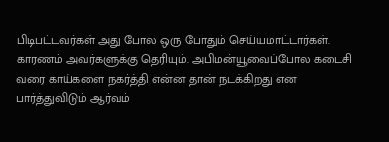பிடிபட்டவர்கள் அது போல ஒரு போதும் செய்யமாட்டார்கள். காரணம் அவர்களுக்கு தெரியும். அபிமன்யூவைப்போல கடைசி வரை காய்களை நகர்த்தி என்ன தான் நடக்கிறது என பார்த்துவிடும் ஆர்வம்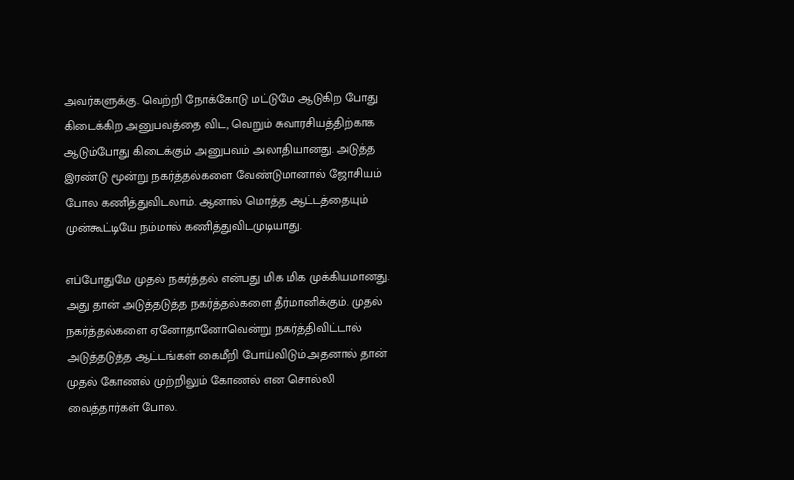அவர்களுக்கு. வெற்றி நோக்கோடு மட்டுமே ஆடுகிற போது கிடைக்கிற அனுபவத்தை விட, வெறும் சுவாரசியத்திற்காக ஆடும்போது கிடைக்கும் அனுபவம் அலாதியானது. அடுத்த இரண்டு மூன்று நகர்த்தல்களை வேண்டுமானால் ஜோசியம் போல கணித்துவிடலாம். ஆனால் மொத்த ஆட்டத்தையும் முன்கூட்டியே நம்மால் கணித்துவிடமுடியாது.

எப்போதுமே முதல் நகர்த்தல் என்பது மிக மிக முக்கியமானது. அது தான் அடுத்தடுத்த நகர்த்தல்களை தீர்மானிக்கும். முதல் நகர்த்தல்களை ஏனோதானோவென்று நகர்த்திவிட்டால் அடுத்தடுத்த ஆட்டங்கள் கைமீறி போய்விடும்.அதனால் தான் முதல் கோணல் முற்றிலும் கோணல் என சொல்லி வைத்தார்கள் போல.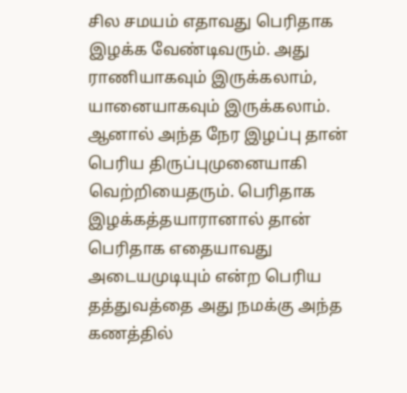சில சமயம் எதாவது பெரிதாக இழக்க வேண்டிவரும். அது ராணியாகவும் இருக்கலாம், யானையாகவும் இருக்கலாம். ஆனால் அந்த நேர இழப்பு தான் பெரிய திருப்புமுனையாகி வெற்றியைதரும். பெரிதாக இழக்கத்தயாரானால் தான் பெரிதாக எதையாவது அடையமுடியும் என்ற பெரிய தத்துவத்தை அது நமக்கு அந்த கணத்தில்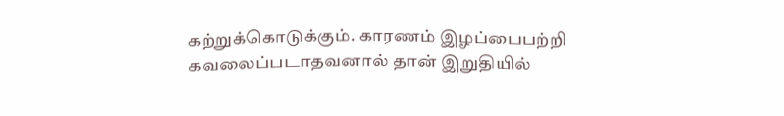கற்றுக்கொடுக்கும். காரணம் இழப்பைபற்றி கவலைப்படாதவனால் தான் இறுதியில்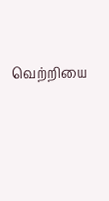வெற்றியை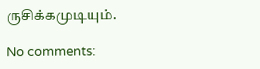ருசிக்கமுடியும்.

No comments: